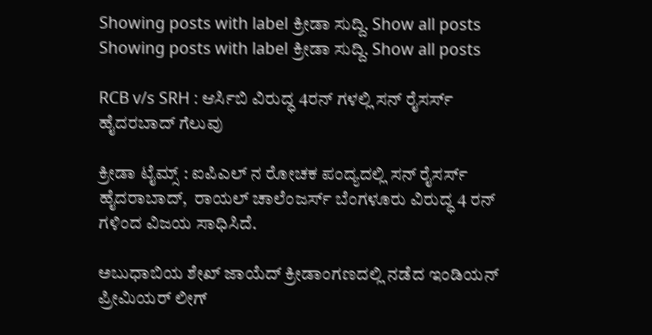Showing posts with label ಕ್ರೀಡಾ ಸುದ್ದಿ. Show all posts
Showing posts with label ಕ್ರೀಡಾ ಸುದ್ದಿ. Show all posts

RCB v/s SRH : ಆರ್ಸಿಬಿ ವಿರುದ್ಧ 4ರನ್ ಗಳಲ್ಲಿ ಸನ್ ರೈಸರ್ಸ್ ಹೈದರಬಾದ್ ಗೆಲುವು

ಕ್ರೀಡಾ ಟೈಮ್ಸ್ : ಐಪಿಎಲ್ ನ ರೋಚಕ ಪಂದ್ಯದಲ್ಲಿ ಸನ್ ರೈಸರ್ಸ್ ಹೈದರಾಬಾದ್,  ರಾಯಲ್ ಚಾಲೆಂಜರ್ಸ್ ಬೆಂಗಳೂರು ವಿರುದ್ಧ 4 ರನ್ ಗಳಿಂದ ವಿಜಯ ಸಾಧಿಸಿದೆ.

ಅಬುಧಾಬಿಯ ಶೇಖ್ ಜಾಯೆದ್ ಕ್ರೀಡಾಂಗಣದಲ್ಲಿ ನಡೆದ ಇಂಡಿಯನ್ ಪ್ರೀಮಿಯರ್ ಲೀಗ್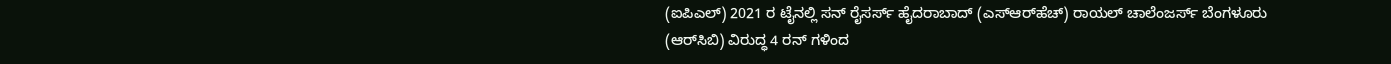(ಐಪಿಎಲ್) 2021 ರ ಟೈನಲ್ಲಿ ಸನ್ ರೈಸರ್ಸ್ ಹೈದರಾಬಾದ್ (ಎಸ್‌ಆರ್‌ಹೆಚ್) ರಾಯಲ್ ಚಾಲೆಂಜರ್ಸ್ ಬೆಂಗಳೂರು (ಆರ್‌ಸಿಬಿ) ವಿರುದ್ಧ 4 ರನ್ ಗಳಿಂದ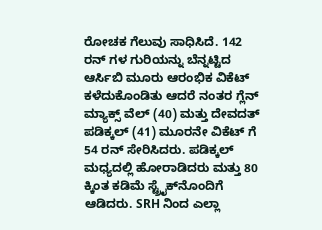ರೋಚಕ ಗೆಲುವು ಸಾಧಿಸಿದೆ. 142 ರನ್ ಗಳ ಗುರಿಯನ್ನು ಬೆನ್ನಟ್ಟಿದ ಆರ್ಸಿಬಿ ಮೂರು ಆರಂಭಿಕ ವಿಕೆಟ್ ಕಳೆದುಕೊಂಡಿತು ಆದರೆ ನಂತರ ಗ್ಲೆನ್ ಮ್ಯಾಕ್ಸ್ ವೆಲ್ (40) ಮತ್ತು ದೇವದತ್ ಪಡಿಕ್ಕಲ್ (41) ಮೂರನೇ ವಿಕೆಟ್ ಗೆ 54 ರನ್ ಸೇರಿಸಿದರು. ಪಡಿಕ್ಕಲ್ ಮಧ್ಯದಲ್ಲಿ ಹೋರಾಡಿದರು ಮತ್ತು 80 ಕ್ಕಿಂತ ಕಡಿಮೆ ಸ್ಟ್ರೈಕ್‌ನೊಂದಿಗೆ ಆಡಿದರು. SRH ನಿಂದ ಎಲ್ಲಾ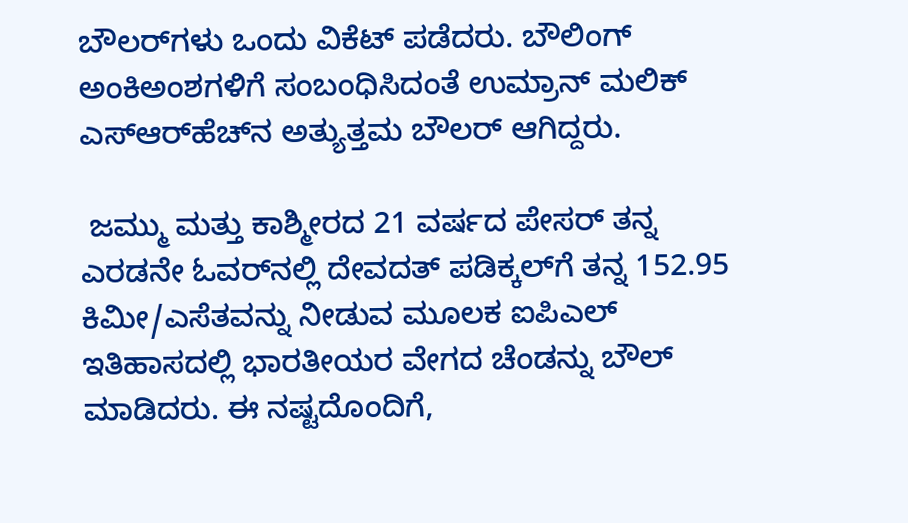ಬೌಲರ್‌ಗಳು ಒಂದು ವಿಕೆಟ್ ಪಡೆದರು. ಬೌಲಿಂಗ್ ಅಂಕಿಅಂಶಗಳಿಗೆ ಸಂಬಂಧಿಸಿದಂತೆ ಉಮ್ರಾನ್ ಮಲಿಕ್ ಎಸ್‌ಆರ್‌ಹೆಚ್‌ನ ಅತ್ಯುತ್ತಮ ಬೌಲರ್ ಆಗಿದ್ದರು.

 ಜಮ್ಮು ಮತ್ತು ಕಾಶ್ಮೀರದ 21 ವರ್ಷದ ಪೇಸರ್ ತನ್ನ ಎರಡನೇ ಓವರ್‌ನಲ್ಲಿ ದೇವದತ್ ಪಡಿಕ್ಕಲ್‌ಗೆ ತನ್ನ 152.95 ಕಿಮೀ/ಎಸೆತವನ್ನು ನೀಡುವ ಮೂಲಕ ಐಪಿಎಲ್ ಇತಿಹಾಸದಲ್ಲಿ ಭಾರತೀಯರ ವೇಗದ ಚೆಂಡನ್ನು ಬೌಲ್ ಮಾಡಿದರು. ಈ ನಷ್ಟದೊಂದಿಗೆ,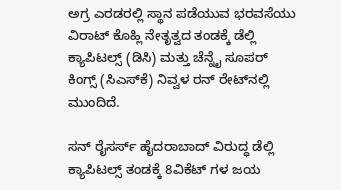ಅಗ್ರ ಎರಡರಲ್ಲಿ ಸ್ಥಾನ ಪಡೆಯುವ ಭರವಸೆಯು ವಿರಾಟ್ ಕೊಹ್ಲಿ ನೇತೃತ್ವದ ತಂಡಕ್ಕೆ ಡೆಲ್ಲಿ ಕ್ಯಾಪಿಟಲ್ಸ್ (ಡಿಸಿ) ಮತ್ತು ಚೆನ್ನೈ ಸೂಪರ್ ಕಿಂಗ್ಸ್ (ಸಿಎಸ್‌ಕೆ) ನಿವ್ವಳ ರನ್ ರೇಟ್‌ನಲ್ಲಿ ಮುಂದಿದೆ.

ಸನ್ ರೈಸರ್ಸ್ ಹೈದರಾಬಾದ್ ವಿರುದ್ಧ ಡೆಲ್ಲಿ ಕ್ಯಾಪಿಟಲ್ಸ್ ತಂಡಕ್ಕೆ 8ವಿಕೆಟ್ ಗಳ ಜಯ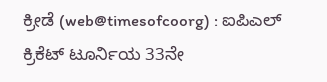ಕ್ರೀಡೆ (web@timesofcoorg) : ಐಪಿಎಲ್ ಕ್ರಿಕೆಟ್ ಟೂರ್ನಿಯ 33ನೇ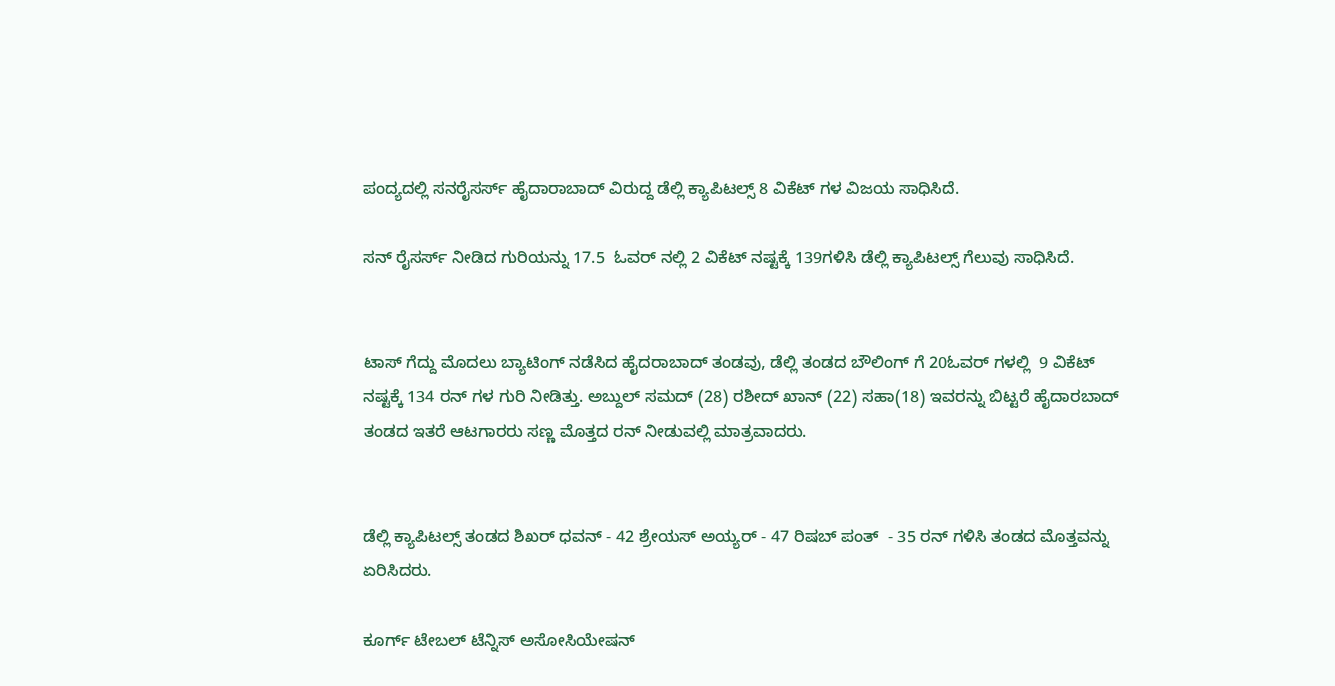ಪಂದ್ಯದಲ್ಲಿ ಸನರೈಸರ್ಸ್ ಹೈದಾರಾಬಾದ್ ವಿರುದ್ದ ಡೆಲ್ಲಿ ಕ್ಯಾಪಿಟಲ್ಸ್ 8 ವಿಕೆಟ್ ಗಳ ವಿಜಯ ಸಾಧಿಸಿದೆ.

ಸನ್ ರೈಸರ್ಸ್ ನೀಡಿದ ಗುರಿಯನ್ನು 17.5  ಓವರ್ ನಲ್ಲಿ 2 ವಿಕೆಟ್ ನಷ್ಟಕ್ಕೆ 139ಗಳಿಸಿ ಡೆಲ್ಲಿ ಕ್ಯಾಪಿಟಲ್ಸ್ ಗೆಲುವು ಸಾಧಿಸಿದೆ.


ಟಾಸ್ ಗೆದ್ದು ಮೊದಲು ಬ್ಯಾಟಿಂಗ್ ನಡೆಸಿದ ಹೈದರಾಬಾದ್ ತಂಡವು, ಡೆಲ್ಲಿ ತಂಡದ ಬೌಲಿಂಗ್ ಗೆ 20ಓವರ್ ಗಳಲ್ಲಿ  9 ವಿಕೆಟ್ ನಷ್ಟಕ್ಕೆ 134 ರನ್ ಗಳ ಗುರಿ ನೀಡಿತ್ತು. ಅಬ್ದುಲ್ ಸಮದ್ (28) ರಶೀದ್ ಖಾನ್ (22) ಸಹಾ(18) ಇವರನ್ನು ಬಿಟ್ಟರೆ ಹೈದಾರಬಾದ್ ತಂಡದ ಇತರೆ ಆಟಗಾರರು ಸಣ್ಣ ಮೊತ್ತದ ರನ್ ನೀಡುವಲ್ಲಿ ಮಾತ್ರವಾದರು.


ಡೆಲ್ಲಿ ಕ್ಯಾಪಿಟಲ್ಸ್ ತಂಡದ ಶಿಖರ್ ಧವನ್ - 42 ಶ್ರೇಯಸ್ ಅಯ್ಯರ್ - 47 ರಿಷಬ್ ಪಂತ್  - 35 ರನ್ ಗಳಿಸಿ ತಂಡದ ಮೊತ್ತವನ್ನು ಏರಿಸಿದರು.

ಕೂರ್ಗ್ ಟೇಬಲ್ ಟೆನ್ನಿಸ್ ಅಸೋಸಿಯೇಷನ್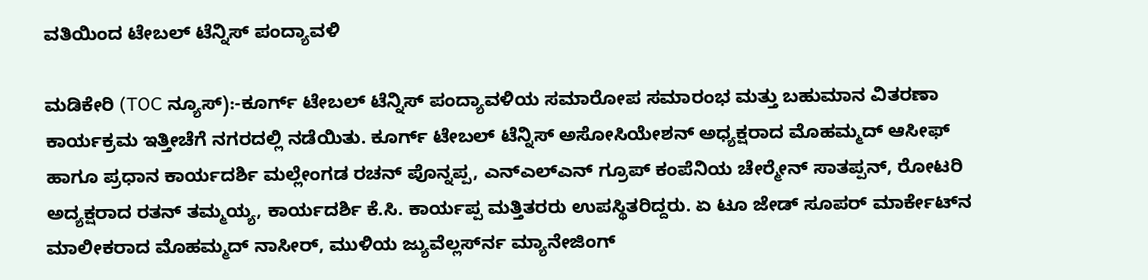ವತಿಯಿಂದ ಟೇಬಲ್ ಟೆನ್ನಿಸ್ ಪಂದ್ಯಾವಳಿ

ಮಡಿಕೇರಿ (TOC ನ್ಯೂಸ್):-ಕೂರ್ಗ್ ಟೇಬಲ್ ಟೆನ್ನಿಸ್ ಪಂದ್ಯಾವಳಿಯ ಸಮಾರೋಪ ಸಮಾರಂಭ ಮತ್ತು ಬಹುಮಾನ ವಿತರಣಾ ಕಾರ್ಯಕ್ರಮ ಇತ್ತೀಚೆಗೆ ನಗರದಲ್ಲಿ ನಡೆಯಿತು. ಕೂರ್ಗ್ ಟೇಬಲ್ ಟೆನ್ನಿಸ್ ಅಸೋಸಿಯೇಶನ್ ಅಧ್ಯಕ್ಷರಾದ ಮೊಹಮ್ಮದ್ ಆಸೀಫ್ ಹಾಗೂ ಪ್ರಧಾನ ಕಾರ್ಯದರ್ಶಿ ಮಲ್ಲೇಂಗಡ ರಚನ್ ಪೊನ್ನಪ್ಪ, ಎನ್‍ಎಲ್‍ಎನ್ ಗ್ರೂಪ್ ಕಂಪೆನಿಯ ಚೇರ್‍ಮೇನ್ ಸಾತಪ್ಪನ್, ರೋಟರಿ ಅದ್ಯಕ್ಷರಾದ ರತನ್ ತಮ್ಮಯ್ಯ, ಕಾರ್ಯದರ್ಶಿ ಕೆ.ಸಿ. ಕಾರ್ಯಪ್ಪ ಮತ್ತಿತರರು ಉಪಸ್ಥಿತರಿದ್ದರು. ಏ ಟೂ ಜೇಡ್ ಸೂಪರ್ ಮಾರ್ಕೇಟ್‍ನ ಮಾಲೀಕರಾದ ಮೊಹಮ್ಮದ್ ನಾಸೀರ್, ಮುಳಿಯ ಜ್ಯುವೆಲ್ಲರ್ಸ್‍ನ ಮ್ಯಾನೇಜಿಂಗ್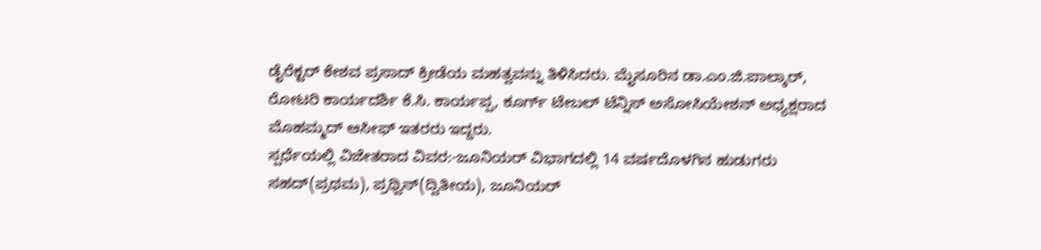ಡೈರೆಕ್ಟರ್ ಕೇಶವ ಪ್ರಸಾದ್ ಕ್ರೀಡೆಯ ಮಹತ್ವವನ್ನು ತಿಳಿಸಿದರು. ಮೈಸೂರಿನ ಡಾ.ಎಂ.ಜಿ.ಪಾಲ್ಕಾರ್, ರೋಟರಿ ಕಾರ್ಯದರ್ಶಿ ಕೆ.ಸಿ. ಕಾರ್ಯಪ್ಪ, ಕೂರ್ಗ್ ಟೇಬಲ್ ಟೆನ್ನಿಸ್ ಅಸೋಸಿಯೇಶನ್ ಅಧ್ಯಕ್ಷರಾದ ಮೊಹಮ್ಮದ್ ಆಸೀಫ್ ಇತರರು ಇದ್ದರು.
ಸ್ಪರ್ಧೆಯಲ್ಲಿ ವಿಜೇತರಾದ ವಿವರ:-ಜೂನಿಯರ್ ವಿಭಾಗದಲ್ಲಿ 14 ವರ್ಷದೊಳಗಿನ ಹುಡುಗರು ಸಹದ್(ಪ್ರಥಮ), ಪ್ರಥ್ವಿನ್(ದ್ವಿತೀಯ), ಜೂನಿಯರ್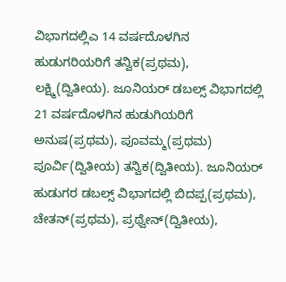ವಿಭಾಗದಲ್ಲಿಎ 14 ವರ್ಷದೊಳಗಿನ ಹುಡುಗರಿಯರಿಗೆ ತನ್ವಿಕ(ಪ್ರಥಮ), ಲಕ್ಷ್ಮಿ(ದ್ವಿತೀಯ). ಜೂನಿಯರ್ ಡಬಲ್ಸ್ ವಿಭಾಗದಲ್ಲಿ 21 ವರ್ಷದೊಳಗಿನ ಹುಡುಗಿಯರಿಗೆ ಅನುಷ(ಪ್ರಥಮ), ಪೂವಮ್ಮ(ಪ್ರಥಮ) ಪೂರ್ವಿ(ದ್ವಿತೀಯ) ತನ್ವಿಕ(ದ್ವಿತೀಯ). ಜೂನಿಯರ್ ಹುಡುಗರ ಡಬಲ್ಸ್ ವಿಭಾಗದಲ್ಲಿ ಬಿದಪ್ಪ(ಪ್ರಥಮ), ಚೇತನ್(ಪ್ರಥಮ), ಪ್ರಥ್ವೇನ್(ದ್ವಿತೀಯ),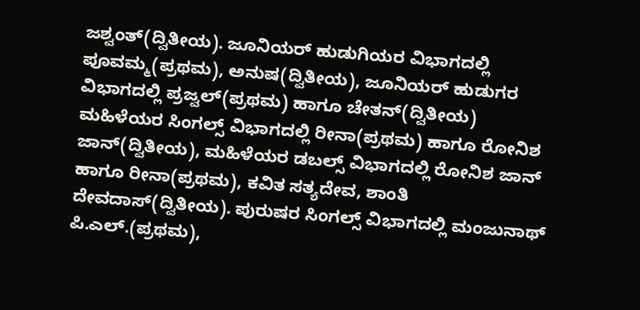ಜಶ್ವಂತ್(ದ್ವಿತೀಯ). ಜೂನಿಯರ್ ಹುಡುಗಿಯರ ವಿಭಾಗದಲ್ಲಿ ಪೂವಮ್ಮ(ಪ್ರಥಮ), ಅನುಷ(ದ್ವಿತೀಯ), ಜೂನಿಯರ್ ಹುಡುಗರ ವಿಭಾಗದಲ್ಲಿ ಪ್ರಜ್ವಲ್(ಪ್ರಥಮ) ಹಾಗೂ ಚೇತನ್(ದ್ವಿತೀಯ) ಮಹಿಳೆಯರ ಸಿಂಗಲ್ಸ್ ವಿಭಾಗದಲ್ಲಿ ರೀನಾ(ಪ್ರಥಮ) ಹಾಗೂ ರೋನಿಶ ಜಾನ್(ದ್ವಿತೀಯ), ಮಹಿಳೆಯರ ಡಬಲ್ಸ್ ವಿಭಾಗದಲ್ಲಿ ರೋನಿಶ ಜಾನ್ ಹಾಗೂ ರೀನಾ(ಪ್ರಥಮ), ಕವಿತ ಸತ್ಯದೇವ, ಶಾಂತಿ ದೇವದಾಸ್(ದ್ವಿತೀಯ). ಪುರುಷರ ಸಿಂಗಲ್ಸ್ ವಿಭಾಗದಲ್ಲಿ ಮಂಜುನಾಥ್ ಪಿ.ಎಲ್.(ಪ್ರಥಮ),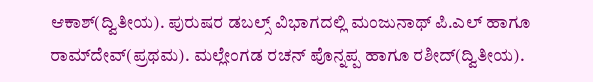ಆಕಾಶ್(ದ್ವಿತೀಯ). ಪುರುಷರ ಡಬಲ್ಸ್ ವಿಭಾಗದಲ್ಲಿ ಮಂಜುನಾಥ್ ಪಿ.ಎಲ್ ಹಾಗೂ ರಾಮ್‍ದೇವ್(ಪ್ರಥಮ). ಮಲ್ಲೇಂಗಡ ರಚನ್ ಪೊನ್ನಪ್ಪ ಹಾಗೂ ರಶೀದ್(ದ್ವಿತೀಯ).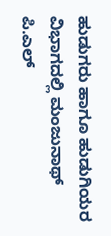ಹುಡುಗರು ಹಾಗೂ ಹುಡುಗಿಯರ ವಿಭಾಗದಲ್ಲಿ ಮಂಜುನಾಥ್ ಪಿ.ಎಲ್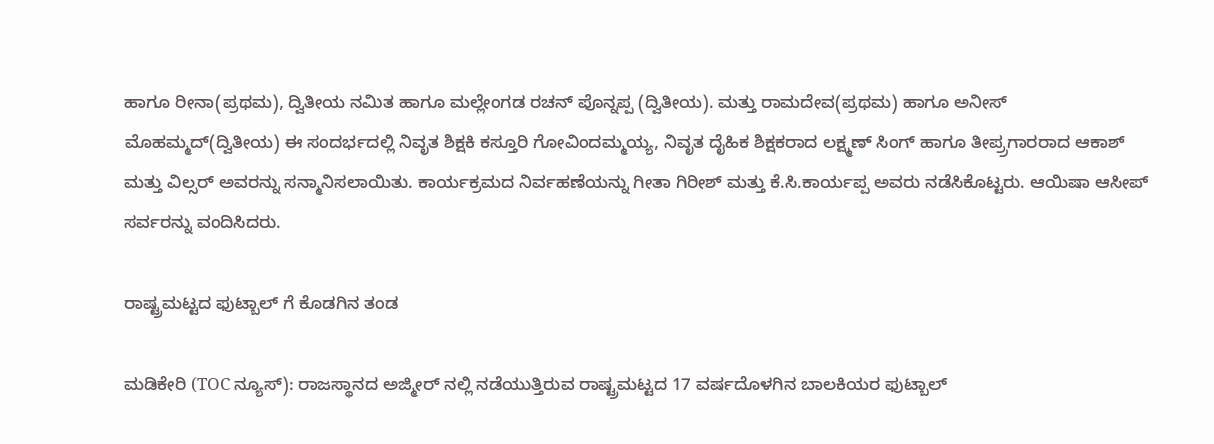ಹಾಗೂ ರೀನಾ(ಪ್ರಥಮ), ದ್ವಿತೀಯ ನಮಿತ ಹಾಗೂ ಮಲ್ಲೇಂಗಡ ರಚನ್ ಪೊನ್ನಪ್ಪ (ದ್ವಿತೀಯ). ಮತ್ತು ರಾಮದೇವ(ಪ್ರಥಮ) ಹಾಗೂ ಅನೀಸ್ ಮೊಹಮ್ಮದ್(ದ್ವಿತೀಯ) ಈ ಸಂದರ್ಭದಲ್ಲಿ ನಿವೃತ ಶಿಕ್ಷಕಿ ಕಸ್ತೂರಿ ಗೋವಿಂದಮ್ಮಯ್ಯ, ನಿವೃತ ದೈಹಿಕ ಶಿಕ್ಷಕರಾದ ಲಕ್ಷ್ಮಣ್ ಸಿಂಗ್ ಹಾಗೂ ತೀಪ್ರ್ರಗಾರರಾದ ಆಕಾಶ್ ಮತ್ತು ವಿಲ್ಸರ್ ಅವರನ್ನು ಸನ್ಮಾನಿಸಲಾಯಿತು. ಕಾರ್ಯಕ್ರಮದ ನಿರ್ವಹಣೆಯನ್ನು ಗೀತಾ ಗಿರೀಶ್ ಮತ್ತು ಕೆ.ಸಿ.ಕಾರ್ಯಪ್ಪ ಅವರು ನಡೆಸಿಕೊಟ್ಟರು. ಆಯಿಷಾ ಆಸೀಪ್ ಸರ್ವರನ್ನು ವಂದಿಸಿದರು.

ರಾಷ್ಟ್ರಮಟ್ಟದ ಫುಟ್ಬಾಲ್ ಗೆ ಕೊಡಗಿನ ತಂಡ

ಮಡಿಕೇರಿ (TOC ನ್ಯೂಸ್): ರಾಜಸ್ಥಾನದ ಅಜ್ಮೀರ್ ನಲ್ಲಿ‌ ನಡೆಯುತ್ತಿರುವ ರಾಷ್ಟ್ರಮಟ್ಟದ 17 ವರ್ಷದೊಳಗಿನ ಬಾಲಕಿಯರ ಫುಟ್ಬಾಲ್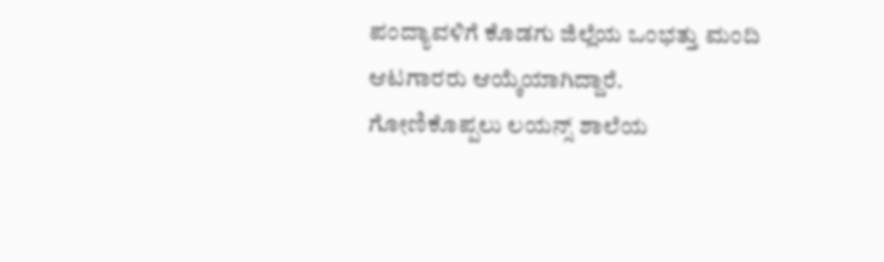ಪಂದ್ಯಾವಳಿಗೆ ಕೊಡಗು ಜಿಲ್ಲೆಯ ಒಂಭತ್ತು ಮಂದಿ ಆಟಗಾರರು ಆಯ್ಕೆಯಾಗಿದ್ದಾರೆ. ಗೋಣಿಕೊಪ್ಪಲು ಲಯನ್ಸ್ ಶಾಲೆಯ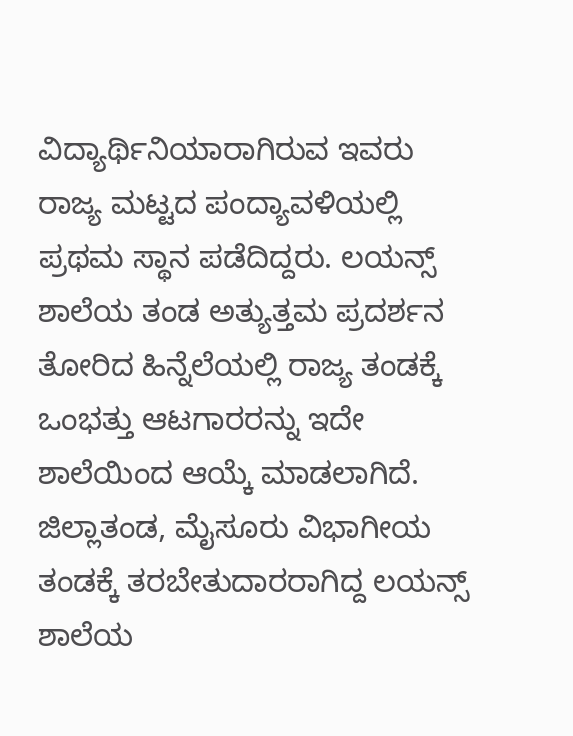ವಿದ್ಯಾರ್ಥಿನಿಯಾರಾಗಿರುವ ಇವರು ರಾಜ್ಯ ಮಟ್ಟದ ಪಂದ್ಯಾವಳಿಯಲ್ಲಿ ಪ್ರಥಮ‌ ಸ್ಥಾನ ಪಡೆದಿದ್ದರು. ಲಯನ್ಸ್ ಶಾಲೆಯ ತಂಡ ಅತ್ಯುತ್ತಮ ಪ್ರದರ್ಶನ ತೋರಿದ ಹಿನ್ನೆಲೆಯಲ್ಲಿ ರಾಜ್ಯ ತಂಡಕ್ಕೆ ಒಂಭತ್ತು ಆಟಗಾರರನ್ನು ಇದೇ ಶಾಲೆಯಿಂದ‌ ಆಯ್ಕೆ ಮಾಡಲಾಗಿದೆ. ಜಿಲ್ಲಾ‌ತಂಡ, ಮೈಸೂರು ವಿಭಾಗೀಯ ತಂಡಕ್ಕೆ ತರಬೇತುದಾರರಾಗಿದ್ದ ಲಯನ್ಸ್ ಶಾಲೆಯ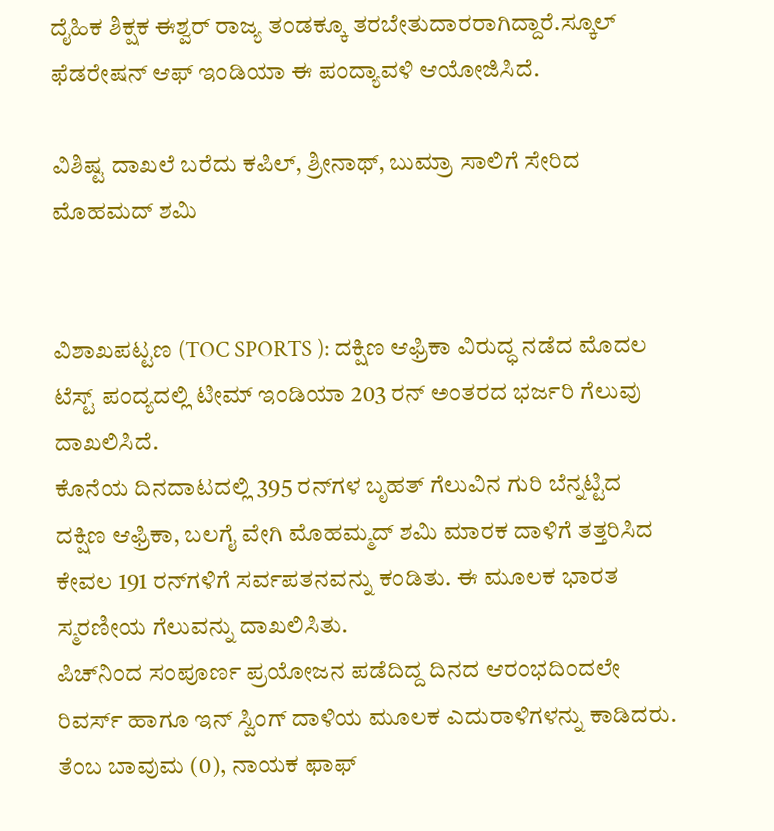ದೈಹಿಕ‌ ಶಿಕ್ಷಕ ಈಶ್ವರ್ ರಾಜ್ಯ ತಂಡಕ್ಕೂ ತರಬೇತುದಾರರಾಗಿದ್ದಾರೆ.ಸ್ಕೂಲ್ ಫೆಡರೇಷನ್ ಆಫ್ ಇಂಡಿಯಾ ಈ ಪಂದ್ಯಾವಳಿ ಆಯೋಜಿಸಿದೆ.

ವಿಶಿಷ್ಟ ದಾಖಲೆ ಬರೆದು ಕಪಿಲ್, ಶ್ರೀನಾಥ್, ಬುಮ್ರಾ ಸಾಲಿಗೆ ಸೇರಿದ ಮೊಹಮದ್ ಶಮಿ


ವಿಶಾಖಪಟ್ಟಣ (TOC SPORTS ): ದಕ್ಷಿಣ ಆಫ್ರಿಕಾ ವಿರುದ್ಧ ನಡೆದ ಮೊದಲ ಟೆಸ್ಟ್ ಪಂದ್ಯದಲ್ಲಿ ಟೀಮ್ ಇಂಡಿಯಾ 203 ರನ್ ಅಂತರದ ಭರ್ಜರಿ ಗೆಲುವು ದಾಖಲಿಸಿದೆ.
ಕೊನೆಯ ದಿನದಾಟದಲ್ಲಿ 395 ರನ್‌ಗಳ ಬೃಹತ್ ಗೆಲುವಿನ ಗುರಿ ಬೆನ್ನಟ್ಟಿದ ದಕ್ಷಿಣ ಆಫ್ರಿಕಾ, ಬಲಗೈ ವೇಗಿ ಮೊಹಮ್ಮದ್ ಶಮಿ ಮಾರಕ ದಾಳಿಗೆ ತತ್ತರಿಸಿದ ಕೇವಲ 191 ರನ್‌ಗಳಿಗೆ ಸರ್ವಪತನವನ್ನು ಕಂಡಿತು. ಈ ಮೂಲಕ ಭಾರತ ಸ್ಮರಣೀಯ ಗೆಲುವನ್ನು ದಾಖಲಿಸಿತು.
ಪಿಚ್‌ನಿಂದ ಸಂಪೂರ್ಣ ಪ್ರಯೋಜನ ಪಡೆದಿದ್ದ ದಿನದ ಆರಂಭದಿಂದಲೇ ರಿವರ್ಸ್ ಹಾಗೂ ಇನ್ ಸ್ವಿಂಗ್ ದಾಳಿಯ ಮೂಲಕ ಎದುರಾಳಿಗಳನ್ನು ಕಾಡಿದರು. ತೆಂಬ ಬಾವುಮ (0), ನಾಯಕ ಫಾಫ್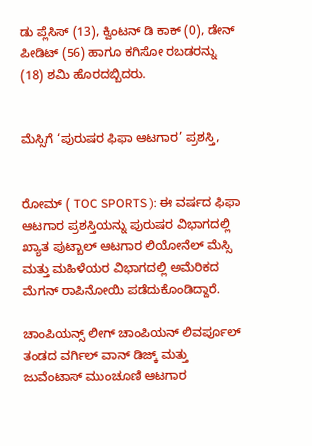ಡು ಪ್ಲೆಸಿಸ್ (13), ಕ್ವಿಂಟನ್ ಡಿ ಕಾಕ್ (0), ಡೇನ್ ಪೀಡಿಟ್ (56) ಹಾಗೂ ಕಗಿಸೋ ರಬಡರನ್ನು (18) ಶಮಿ ಹೊರದಬ್ಬಿದರು.


ಮೆಸ್ಸಿಗೆ ‘ಪುರುಷರ ಫಿಫಾ ಆಟಗಾರ’ ಪ್ರಶಸ್ತಿ,


ರೋಮ್ ( TOC SPORTS ): ಈ ವರ್ಷದ ಫಿಫಾ ಆಟಗಾರ ಪ್ರಶಸ್ತಿಯನ್ನು ಪುರುಷರ ವಿಭಾಗದಲ್ಲಿ ಖ್ಯಾತ ಪುಟ್ಬಾಲ್ ಆಟಗಾರ ಲಿಯೋನೆಲ್ ಮೆಸ್ಸಿ ಮತ್ತು ಮಹಿಳೆಯರ ವಿಭಾಗದಲ್ಲಿ ಅಮೆರಿಕದ ಮೆಗನ್ ರಾಪಿನೋಯಿ ಪಡೆದುಕೊಂಡಿದ್ದಾರೆ.

ಚಾಂಪಿಯನ್ಸ್ ಲೀಗ್ ಚಾಂಪಿಯನ್ ಲಿವರ್ಪೂಲ್ ತಂಡದ ವರ್ಗಿಲ್ ವಾನ್ ಡಿಜ್ಕ್ ಮತ್ತು ಜುವೆಂಟಾಸ್ ಮುಂಚೂಣಿ ಆಟಗಾರ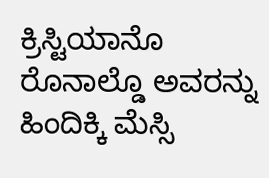ಕ್ರಿಸ್ಟಿಯಾನೊ ರೊನಾಲ್ಡೊ ಅವರನ್ನು ಹಿಂದಿಕ್ಕಿ ಮೆಸ್ಸಿ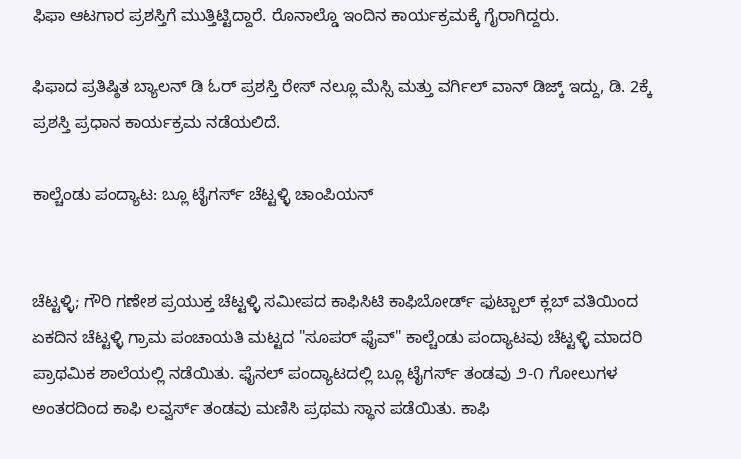ಫಿಫಾ ಆಟಗಾರ ಪ್ರಶಸ್ತಿಗೆ ಮುತ್ತಿಟ್ಟಿದ್ದಾರೆ. ರೊನಾಲ್ಡೊ ಇಂದಿನ ಕಾರ್ಯಕ್ರಮಕ್ಕೆ ಗೈರಾಗಿದ್ದರು.

ಫಿಫಾದ ಪ್ರತಿಷ್ಠಿತ ಬ್ಯಾಲನ್ ಡಿ ಓರ್ ಪ್ರಶಸ್ತಿ ರೇಸ್ ನಲ್ಲೂ ಮೆಸ್ಸಿ ಮತ್ತು ವರ್ಗಿಲ್ ವಾನ್ ಡಿಜ್ಕ್ ಇದ್ದು, ಡಿ. 2ಕ್ಕೆ ಪ್ರಶಸ್ತಿ ಪ್ರಧಾನ ಕಾರ್ಯಕ್ರಮ ನಡೆಯಲಿದೆ.

ಕಾಲ್ಚೆಂಡು ಪಂದ್ಯಾಟ: ಬ್ಲೂ ಟೈಗರ್ಸ್ ಚೆಟ್ಟಳ್ಳಿ ಚಾಂಪಿಯನ್


ಚೆಟ್ಟಳ್ಳಿ; ಗೌರಿ ಗಣೇಶ ಪ್ರಯುಕ್ತ ಚೆಟ್ಟಳ್ಳಿ ಸಮೀಪದ ಕಾಫಿಸಿಟಿ ಕಾಫಿಬೋರ್ಡ್ ಫುಟ್ಬಾಲ್ ಕ್ಲಬ್ ವತಿಯಿಂದ ಏಕದಿನ ಚೆಟ್ಟಳ್ಳಿ ಗ್ರಾಮ‌ ಪಂಚಾಯತಿ ಮಟ್ಟದ "ಸೂಪರ್ ಫೈವ್" ಕಾಲ್ಚೆಂಡು ಪಂದ್ಯಾಟವು ಚೆಟ್ಟಳ್ಳಿ ಮಾದರಿ ಪ್ರಾಥಮಿಕ ಶಾಲೆಯಲ್ಲಿ ನಡೆಯಿತು. ಫೈನಲ್ ಪಂದ್ಯಾಟದಲ್ಲಿ ಬ್ಲೂ ಟೈಗರ್ಸ್ ತಂಡವು ೨-೧ ಗೋಲುಗಳ ಅಂತರದಿಂದ ಕಾಫಿ ಲವ್ವರ್ಸ್ ತಂಡವು ಮಣಿಸಿ ಪ್ರಥಮ ಸ್ಥಾನ ಪಡೆಯಿತು. ಕಾಫಿ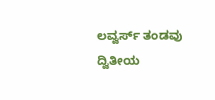ಲವ್ವರ್ಸ್ ತಂಡವು‌ ದ್ವಿತೀಯ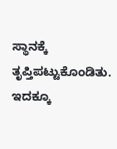ಸ್ಥಾನಕ್ಕೆ ತೃಪ್ತಿಪಟ್ಟುಕೊಂಡಿತು. ಇದಕ್ಕೂ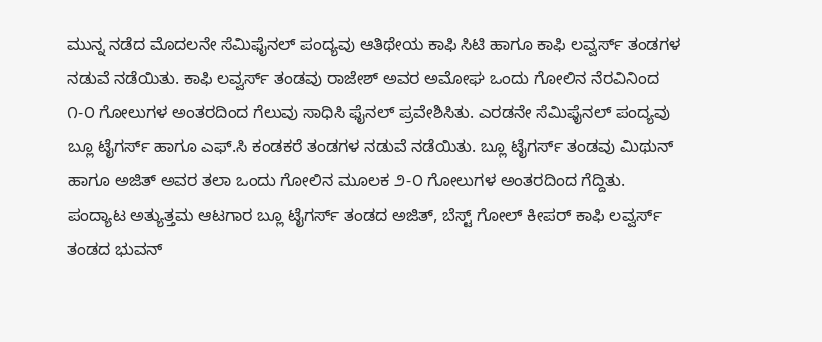ಮುನ್ನ ನಡೆದ ಮೊದಲನೇ ಸೆಮಿಫೈನಲ್ ಪಂದ್ಯವು‌ ಆತಿಥೇಯ ಕಾಫಿ ಸಿಟಿ ಹಾಗೂ ಕಾಫಿ ಲವ್ವರ್ಸ್ ತಂಡಗಳ ನಡುವೆ ನಡೆಯಿತು. ಕಾಫಿ ಲವ್ವರ್ಸ್ ತಂಡವು ರಾಜೇಶ್ ಅವರ ಅಮೋಘ ಒಂದು ಗೋಲಿನ‌ ನೆರವಿನಿಂದ ೧-೦ ಗೋಲುಗಳ ಅಂತರದಿಂದ ಗೆಲುವು ಸಾಧಿಸಿ ಫೈನಲ್ ಪ್ರವೇಶಿಸಿತು. ಎರಡನೇ ಸೆಮಿಫೈನಲ್ ಪಂದ್ಯವು ಬ್ಲೂ ಟೈಗರ್ಸ್ ಹಾಗೂ ಎಫ್.ಸಿ‌ ಕಂಡಕರೆ ತಂಡಗಳ ನಡುವೆ ನಡೆಯಿತು. ಬ್ಲೂ ಟೈಗರ್ಸ್ ತಂಡವು ಮಿಥುನ್ ಹಾಗೂ ಅಜಿತ್ ಅವರ ತಲಾ ಒಂದು ಗೋಲಿನ ಮೂಲಕ ೨-೦ ಗೋಲುಗಳ ಅಂತರದಿಂದ ಗೆದ್ದಿತು. ಪಂದ್ಯಾಟ ಅತ್ಯುತ್ತಮ ಆಟಗಾರ ಬ್ಲೂ ಟೈಗರ್ಸ್ ತಂಡದ ಅಜಿತ್, ಬೆಸ್ಟ್ ಗೋಲ್ ಕೀಪರ್ ಕಾಫಿ ಲವ್ವರ್ಸ್ ತಂಡದ ಭುವನ್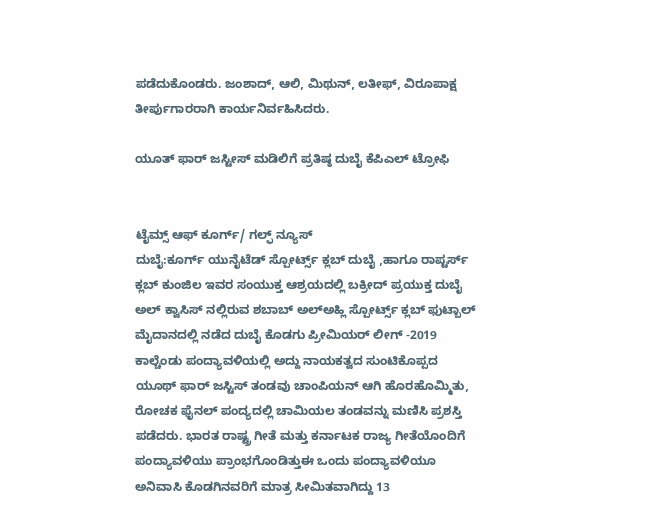ಪಡೆದುಕೊಂಡರು. ಜಂಶಾದ್, ಆಲಿ, ಮಿಥುನ್, ಲತೀಫ್, ವಿರೂಪಾಕ್ಷ ತೀರ್ಪುಗಾರರಾಗಿ ಕಾರ್ಯನಿರ್ವಹಿಸಿದರು.

ಯೂತ್ ಫಾರ್ ಜಸ್ಟೀಸ್ ಮಡಿಲಿಗೆ ಪ್ರತಿಷ್ಠ ದುಬೈ ಕೆಪಿಎಲ್ ಟ್ರೋಫಿ


ಟೈಮ್ಸ್ ಆಫ್ ಕೂರ್ಗ್/ ಗಲ್ಫ್ ನ್ಯೂಸ್
ದುಬೈ:ಕೂರ್ಗ್ ಯುನೈಟೆಡ್ ಸ್ಪೋರ್ಟ್ಸ್ ಕ್ಲಬ್ ದುಬೈ ,ಹಾಗೂ ರಾಪ್ಟರ್ಸ್ ಕ್ಲಬ್ ಕುಂಜಿಲ ಇವರ ಸಂಯುಕ್ತ ಆಶ್ರಯದಲ್ಲಿ ಬಕ್ರೀದ್ ಪ್ರಯುಕ್ತ ದುಬೈ ಅಲ್ ಕ್ವಾಸಿಸ್ ನಲ್ಲಿರುವ ಶಬಾಬ್ ಅಲ್ಅಹ್ಲಿ ಸ್ಪೋರ್ಟ್ಸ್ ಕ್ಲಬ್ ಫುಟ್ಬಾಲ್ ಮೈದಾನದಲ್ಲಿ ನಡೆದ ದುಬೈ ಕೊಡಗು ಪ್ರೀಮಿಯರ್ ಲೀಗ್ -2019 ಕಾಲ್ಚೆಂಡು ಪಂದ್ಯಾವಳಿಯಲ್ಲಿ ಅದ್ದು ನಾಯಕತ್ವದ ಸುಂಟಿಕೊಪ್ಪದ ಯೂಥ್ ಫಾರ್ ಜಸ್ಟಿಸ್ ತಂಡವು ಚಾಂಪಿಯನ್ ಆಗಿ ಹೊರಹೊಮ್ಮಿತು, ರೋಚಕ ಫೈನಲ್ ಪಂದ್ಯದಲ್ಲಿ ಚಾಮಿಯಲ ತಂಡವನ್ನು ಮಣಿಸಿ ಪ್ರಶಸ್ತಿ ಪಡೆದರು. ಭಾರತ ರಾಷ್ಟ್ರ ಗೀತೆ ಮತ್ತು ಕರ್ನಾಟಕ ರಾಜ್ಯ ಗೀತೆಯೊಂದಿಗೆ ಪಂದ್ಯಾವಳಿಯು ಪ್ರಾಂಭಗೊಂಡಿತ್ತುಈ ಒಂದು ಪಂದ್ಯಾವಳಿಯೂ ಅನಿವಾಸಿ ಕೊಡಗಿನವರಿಗೆ ಮಾತ್ರ ಸೀಮಿತವಾಗಿದ್ದು 13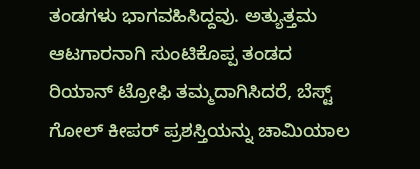ತಂಡಗಳು ಭಾಗವಹಿಸಿದ್ದವು. ಅತ್ಯುತ್ತಮ ಆಟಗಾರನಾಗಿ ಸುಂಟಿಕೊಪ್ಪ ತಂಡದ ರಿಯಾನ್ ಟ್ರೋಫಿ ತಮ್ಮದಾಗಿಸಿದರೆ, ಬೆಸ್ಟ್ ಗೋಲ್ ಕೀಪರ್ ಪ್ರಶಸ್ತಿಯನ್ನು ಚಾಮಿಯಾಲ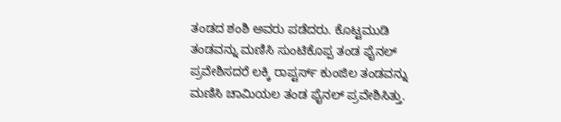ತಂಡದ ಶಂಶಿ ಅವರು ಪಡೆದರು. ಕೊಟ್ಟಮುಡಿ ತಂಡವನ್ನು ಮಣಿಸಿ ಸುಂಟಿಕೊಪ್ಪ ತಂಡ ಫೈನಲ್ ಪ್ರವೇಶಿಸದರೆ ಲಕ್ಕಿ ರಾಪ್ಟರ್ಸ್ ಕುಂಜಿಲ ತಂಡವನ್ನು ಮಣಿಸಿ ಚಾಮಿಯಲ ತಂಡ ಫೈನಲ್ ಪ್ರವೇಶಿಸಿತ್ತು.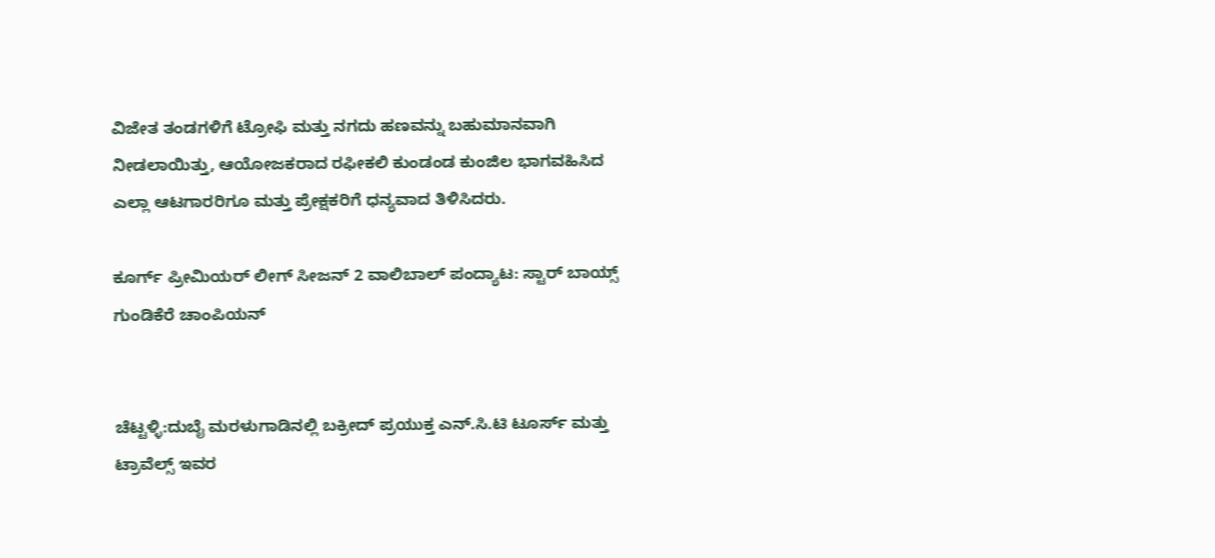ವಿಜೇತ ತಂಡಗಳಿಗೆ ಟ್ರೋಫಿ ಮತ್ತು ನಗದು ಹಣವನ್ನು ಬಹುಮಾನವಾಗಿ ನೀಡಲಾಯಿತ್ತು, ಆಯೋಜಕರಾದ ರಫೀಕಲಿ ಕುಂಡಂಡ ಕುಂಜಿಲ ಭಾಗವಹಿಸಿದ ಎಲ್ಲಾ ಆಟಗಾರರಿಗೂ ಮತ್ತು ಪ್ರೇಕ್ಷಕರಿಗೆ ಧನ್ಯವಾದ ತಿಳಿಸಿದರು.

ಕೂರ್ಗ್ ಪ್ರೀಮಿಯರ್ ಲೀಗ್ ಸೀಜನ್ 2 ವಾಲಿಬಾಲ್ ಪಂದ್ಯಾಟ: ಸ್ಟಾರ್ ಬಾಯ್ಸ್ ಗುಂಡಿಕೆರೆ ಚಾಂಪಿಯನ್


ಚೆಟ್ಟಳ್ಳಿ:ದುಬೈ ಮರಳುಗಾಡಿನಲ್ಲಿ ಬಕ್ರೀದ್ ಪ್ರಯುಕ್ತ ಎನ್.ಸಿ.ಟಿ ಟೂರ್ಸ್ ಮತ್ತು ಟ್ರಾವೆಲ್ಸ್ ಇವರ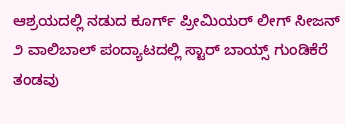ಆಶ್ರಯದಲ್ಲಿ ನಡುದ ಕೂರ್ಗ್ ಪ್ರೀಮಿಯರ್ ಲೀಗ್ ಸೀಜನ್ ೨ ವಾಲಿಬಾಲ್ ಪಂದ್ಯಾಟದಲ್ಲಿ ಸ್ಟಾರ್ ಬಾಯ್ಸ್ ಗುಂಡಿಕೆರೆ ತಂಡವು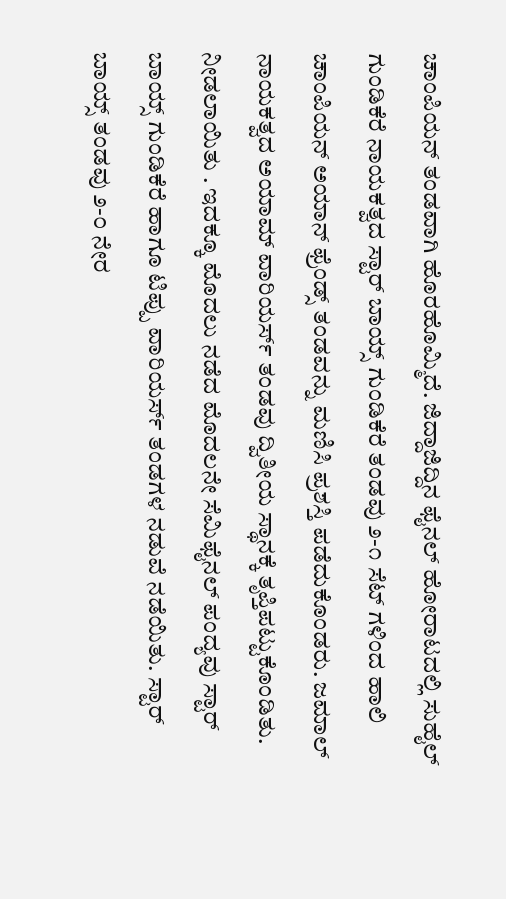ಚಾಂಪಿಯನ್ ತಂಡವಾಗಿ ಹೊರಹೊಮ್ಮಿದೆ. ಜಿದ್ದಾಜಿದ್ದಿನ ಫೈನಲ್ ಹೋರಾಟದಲ್ಲಿ ಸುಹೈಲ್ ಗುಂಡಿಕೆರೆ ನಾಯಕತ್ವದ ಸ್ಟಾರ್ ಬಾಯ್ಸ್ ಗುಂಡಿಕೆರೆ ತಂಡವು ೨-೧ ಸೆಟ್ ಗಳಿಂದ ಹಾಲಿ ಚಾಂಪಿಯನ್ ಅಯಾನ್ ಫ್ರೆಂಡ್ಸ್ ತಂಡವನ್ನು ಮಣಿಸಿ ಪ್ರಶಸ್ತಿ ಪಡೆದುಕೊಂಡರು. ಜಮಾಲ್ ನಾಯಕತ್ವದ ಅಯಾಮ್ ವಾರಿಯರ್ಸ್‌ ತಂಡವು ದ್ವಿತೀಯ ಸ್ಥಾನಕ್ಕೆ ತೃಪ್ತಿಪಟ್ಟುಕೊಂಡಿತು. ನೀಡಲಾಯಿತು ‌. ಇದಕ್ಕೂ ಮೊದಲು ನಡೆದ ಮೊದಲನೇ ಸೆಮಿಫೈನಲ್ ಪಂದ್ಯವು ಸ್ಟಾರ್ ಬಾಯ್ಸ್ ಗುಂಡಿಕೆರೆ ಹಾಗೂ ಟಿಪ್ಪು ‌ವಾರಿಯರ್ಸ್ ತಂಡಗಳ ನಡುವೆ ನಡೆಯಿತು. ಸ್ಟಾರ್ ಬಾಯ್ಸ್ ತಂಡವು ೨-೦ ನೇರ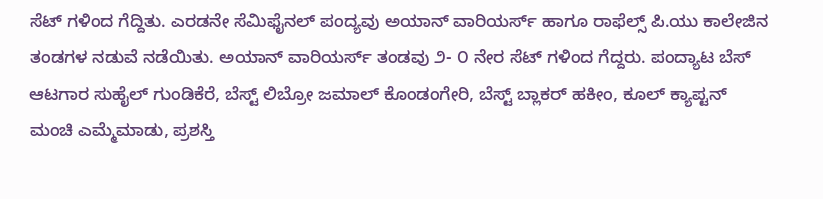ಸೆಟ್ ಗಳಿಂದ ಗೆದ್ದಿತು. ಎರಡನೇ ಸೆಮಿಫೈನಲ್ ಪಂದ್ಯವು ಅಯಾನ್ ವಾರಿಯರ್ಸ್‌ ಹಾಗೂ ರಾಫೆಲ್ಸ್ ಪಿ.ಯು ಕಾಲೇಜಿನ ತಂಡಗಳ ನಡುವೆ ನಡೆಯಿತು. ಅಯಾನ್ ವಾರಿಯರ್ಸ್‌ ತಂಡವು ೨- ೦ ನೇರ ಸೆಟ್ ಗಳಿಂದ ಗೆದ್ದರು. ಪಂದ್ಯಾಟ ಬೆಸ್ ಆಟಗಾರ ಸುಹೈಲ್ ಗುಂಡಿಕೆರೆ, ಬೆಸ್ಟ್ ಲಿಬ್ರೋ ಜಮಾಲ್ ಕೊಂಡಂಗೇರಿ, ಬೆಸ್ಟ್ ಬ್ಲಾಕರ್ ಹಕೀಂ, ಕೂಲ್ ಕ್ಯಾಪ್ಟನ್ ಮಂಚಿ ಎಮ್ಮೆಮಾಡು, ಪ್ರಶಸ್ತಿ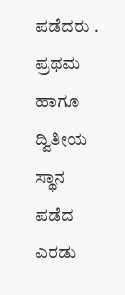ಪಡೆದರು . ಪ್ರಥಮ ಹಾಗೂ ದ್ವಿತೀಯ ಸ್ಥಾನ ಪಡೆದ ಎರಡು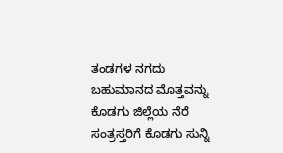ತಂಡಗಳ ನಗದು ಬಹುಮಾನದ ಮೊತ್ತವನ್ನು ಕೊಡಗು ಜಿಲ್ಲೆಯ ನೆರೆ ಸಂತ್ರಸ್ತರಿಗೆ ಕೊಡಗು ಸುನ್ನಿ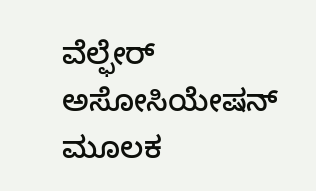ವೆಲ್ಫೇರ್ ಅಸೋಸಿಯೇಷನ್ ಮೂಲಕ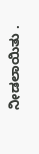ನೀಡಲಾಯಿತು ‌.